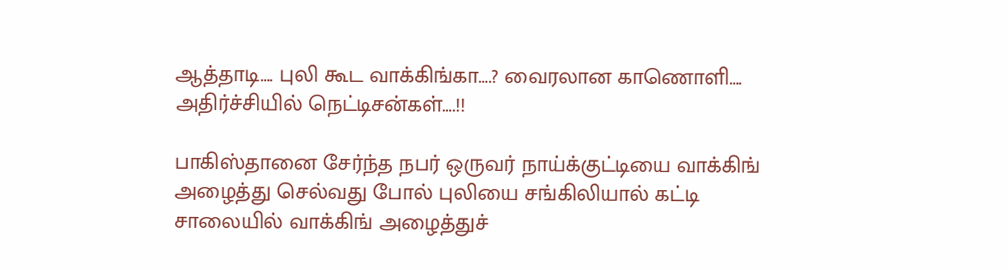ஆத்தாடி…. புலி கூட வாக்கிங்கா….? வைரலான காணொளி…. அதிர்ச்சியில் நெட்டிசன்கள்….!!

பாகிஸ்தானை சேர்ந்த நபர் ஒருவர் நாய்க்குட்டியை வாக்கிங் அழைத்து செல்வது போல் புலியை சங்கிலியால் கட்டி சாலையில் வாக்கிங் அழைத்துச்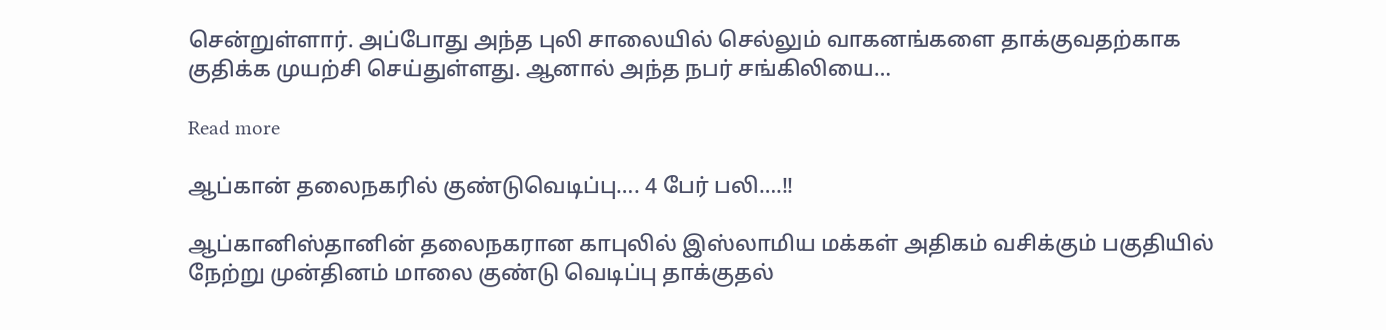சென்றுள்ளார். அப்போது அந்த புலி சாலையில் செல்லும் வாகனங்களை தாக்குவதற்காக குதிக்க முயற்சி செய்துள்ளது. ஆனால் அந்த நபர் சங்கிலியை…

Read more

ஆப்கான் தலைநகரில் குண்டுவெடிப்பு…. 4 பேர் பலி….!!

ஆப்கானிஸ்தானின் தலைநகரான காபுலில் இஸ்லாமிய மக்கள் அதிகம் வசிக்கும் பகுதியில் நேற்று முன்தினம் மாலை குண்டு வெடிப்பு தாக்குதல்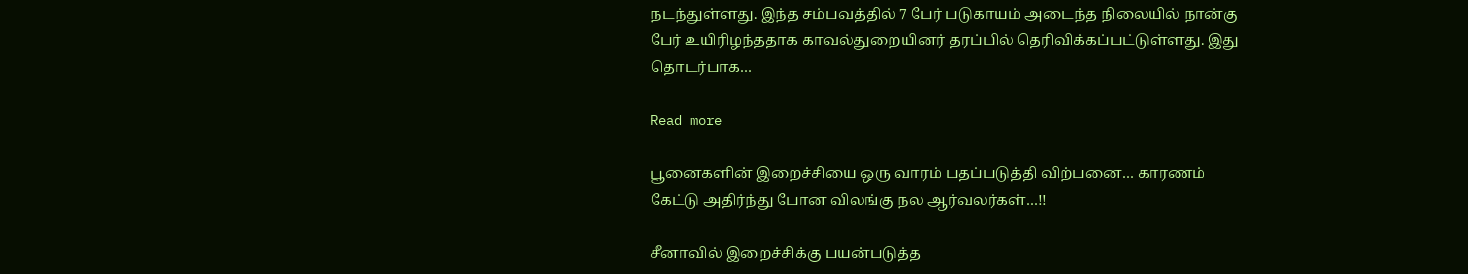நடந்துள்ளது. இந்த சம்பவத்தில் 7 பேர் படுகாயம் அடைந்த நிலையில் நான்கு பேர் உயிரிழந்ததாக காவல்துறையினர் தரப்பில் தெரிவிக்கப்பட்டுள்ளது. இது தொடர்பாக…

Read more

பூனைகளின் இறைச்சியை ஒரு வாரம் பதப்படுத்தி விற்பனை… காரணம் கேட்டு அதிர்ந்து போன விலங்கு நல ஆர்வலர்கள்…!!

சீனாவில் இறைச்சிக்கு பயன்படுத்த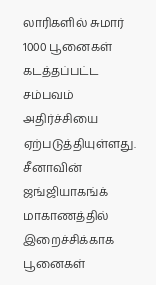லாரிகளில் சுமார் 1000 பூனைகள் கடத்தப்பட்ட சம்பவம் அதிர்ச்சியை ஏற்படுத்தியுள்ளது. சீனாவின் ஜங்ஜியாகங்க் மாகாணத்தில் இறைச்சிக்காக பூனைகள்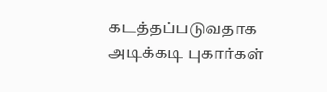கடத்தப்படுவதாக அடிக்கடி புகார்கள்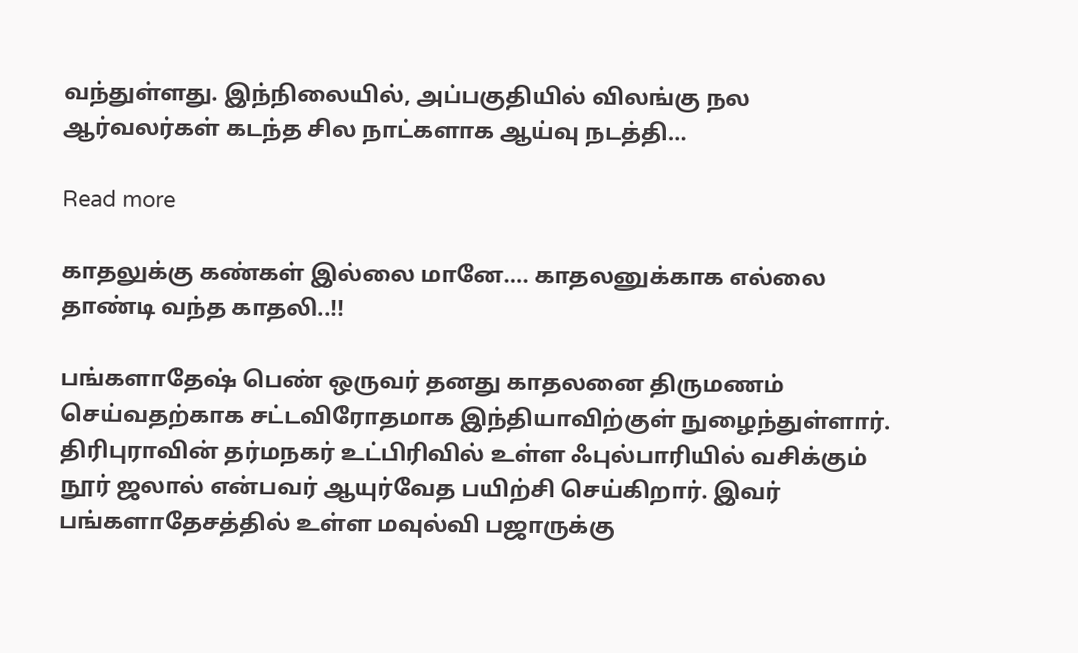வந்துள்ளது. இந்நிலையில், அப்பகுதியில் விலங்கு நல ஆர்வலர்கள் கடந்த சில நாட்களாக ஆய்வு நடத்தி…

Read more

காதலுக்கு கண்கள் இல்லை மானே…. காதலனுக்காக எல்லை தாண்டி வந்த காதலி..!!

பங்களாதேஷ் பெண் ஒருவர் தனது காதலனை திருமணம் செய்வதற்காக சட்டவிரோதமாக இந்தியாவிற்குள் நுழைந்துள்ளார். திரிபுராவின் தர்மநகர் உட்பிரிவில் உள்ள ஃபுல்பாரியில் வசிக்கும் நூர் ஜலால் என்பவர் ஆயுர்வேத பயிற்சி செய்கிறார். இவர் பங்களாதேசத்தில் உள்ள மவுல்வி பஜாருக்கு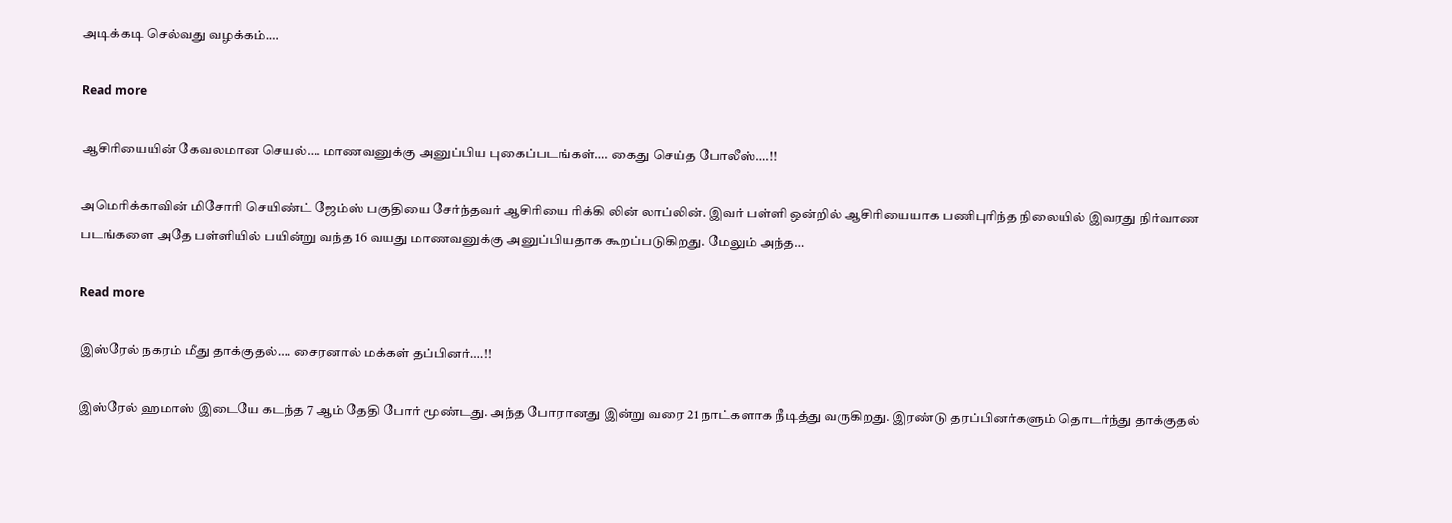அடிக்கடி செல்வது வழக்கம்.…

Read more

ஆசிரியையின் கேவலமான செயல்…. மாணவனுக்கு அனுப்பிய புகைப்படங்கள்…. கைது செய்த போலீஸ்….!!

அமெரிக்காவின் மிசோரி செயிண்ட் ஜேம்ஸ் பகுதியை சேர்ந்தவர் ஆசிரியை ரிக்கி லின் லாப்லின். இவர் பள்ளி ஒன்றில் ஆசிரியையாக பணிபுரிந்த நிலையில் இவரது நிர்வாண படங்களை அதே பள்ளியில் பயின்று வந்த 16 வயது மாணவனுக்கு அனுப்பியதாக கூறப்படுகிறது. மேலும் அந்த…

Read more

இஸ்ரேல் நகரம் மீது தாக்குதல்…. சைரனால் மக்கள் தப்பினர்….!!

இஸ்ரேல் ஹமாஸ் இடையே கடந்த 7 ஆம் தேதி போர் மூண்டது. அந்த போரானது இன்று வரை 21 நாட்களாக நீடித்து வருகிறது. இரண்டு தரப்பினர்களும் தொடர்ந்து தாக்குதல்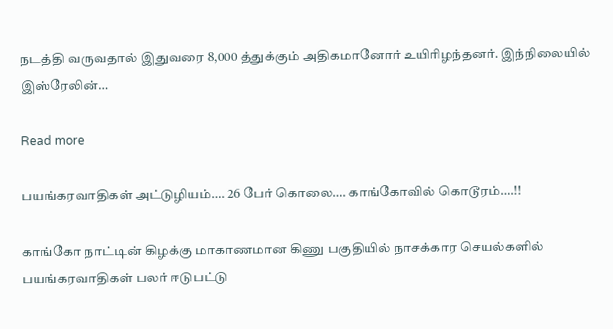நடத்தி வருவதால் இதுவரை 8,000 த்துக்கும் அதிகமானோர் உயிரிழந்தனர். இந்நிலையில் இஸ்ரேலின்…

Read more

பயங்கரவாதிகள் அட்டுழியம்…. 26 பேர் கொலை…. காங்கோவில் கொடூரம்….!!

காங்கோ நாட்டின் கிழக்கு மாகாணமான கிணு பகுதியில் நாசக்கார செயல்களில் பயங்கரவாதிகள் பலர் ஈடுபட்டு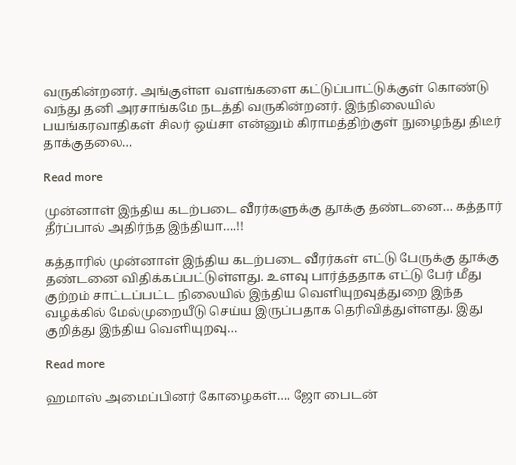வருகின்றனர். அங்குள்ள வளங்களை கட்டுப்பாட்டுக்குள் கொண்டு வந்து தனி அரசாங்கமே நடத்தி வருகின்றனர். இந்நிலையில் பயங்கரவாதிகள் சிலர் ஒய்சா என்னும் கிராமத்திற்குள் நுழைந்து திடீர் தாக்குதலை…

Read more

முன்னாள் இந்திய கடற்படை வீரர்களுக்கு தூக்கு தண்டனை… கத்தார் தீர்ப்பால் அதிர்ந்த இந்தியா….!!

கத்தாரில் முன்னாள் இந்திய கடற்படை வீரர்கள் எட்டு பேருக்கு தூக்கு தண்டனை விதிக்கப்பட்டுள்ளது. உளவு பார்த்ததாக எட்டு பேர் மீது குற்றம் சாட்டப்பட்ட நிலையில் இந்திய வெளியுறவுத்துறை இந்த வழக்கில் மேல்முறையீடு செய்ய இருப்பதாக தெரிவித்துள்ளது. இது குறித்து இந்திய வெளியுறவு…

Read more

ஹமாஸ் அமைப்பினர் கோழைகள்…. ஜோ பைடன்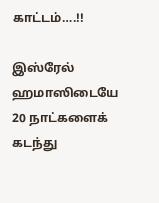காட்டம்….!!

இஸ்ரேல் ஹமாஸிடையே 20 நாட்களைக் கடந்து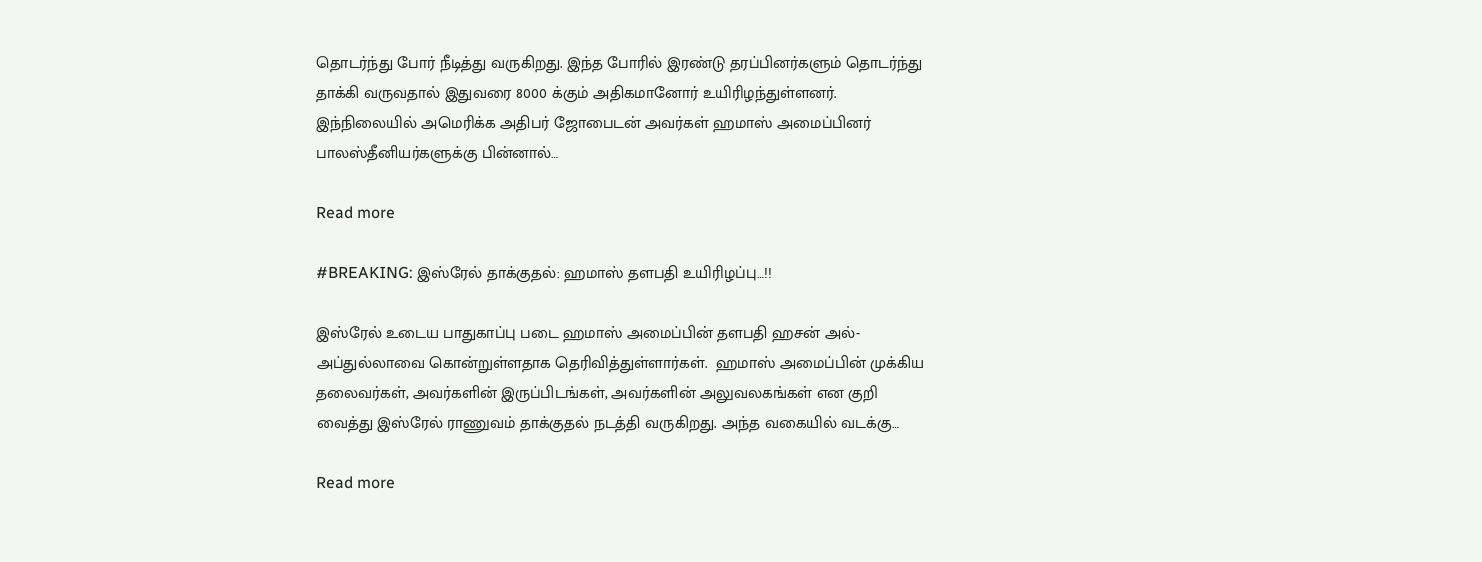தொடர்ந்து போர் நீடித்து வருகிறது. இந்த போரில் இரண்டு தரப்பினர்களும் தொடர்ந்து தாக்கி வருவதால் இதுவரை 8000 க்கும் அதிகமானோர் உயிரிழந்துள்ளனர். இந்நிலையில் அமெரிக்க அதிபர் ஜோபைடன் அவர்கள் ஹமாஸ் அமைப்பினர் பாலஸ்தீனியர்களுக்கு பின்னால்…

Read more

#BREAKING: இஸ்ரேல் தாக்குதல்: ஹமாஸ் தளபதி உயிரிழப்பு…!!

இஸ்ரேல் உடைய பாதுகாப்பு படை ஹமாஸ் அமைப்பின் தளபதி ஹசன் அல்-அப்துல்லாவை கொன்றுள்ளதாக தெரிவித்துள்ளார்கள்.  ஹமாஸ் அமைப்பின் முக்கிய தலைவர்கள், அவர்களின் இருப்பிடங்கள், அவர்களின் அலுவலகங்கள் என குறி வைத்து இஸ்ரேல் ராணுவம் தாக்குதல் நடத்தி வருகிறது. அந்த வகையில் வடக்கு…

Read more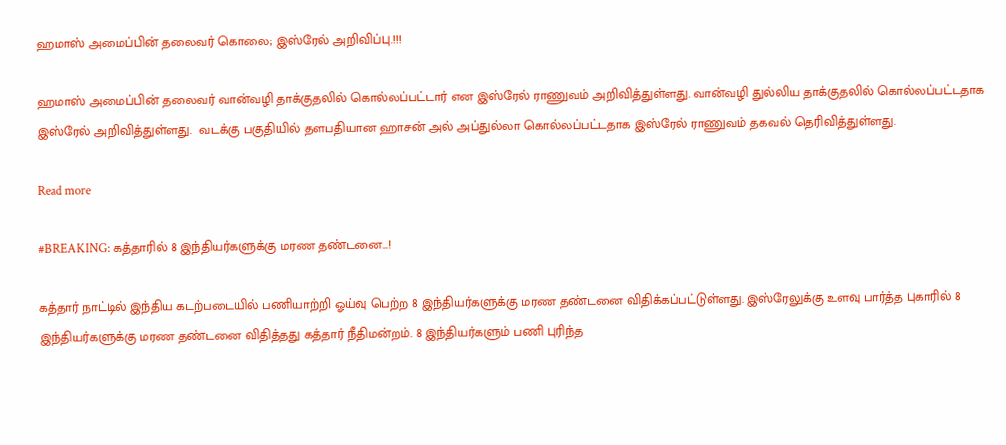ஹமாஸ் அமைப்பின் தலைவர் கொலை; இஸ்ரேல் அறிவிப்பு.!!!

ஹமாஸ் அமைப்பின் தலைவர் வான்வழி தாக்குதலில் கொல்லப்பட்டார் என இஸ்ரேல் ராணுவம் அறிவித்துள்ளது. வான்வழி துல்லிய தாக்குதலில் கொல்லப்பட்டதாக இஸ்ரேல் அறிவித்துள்ளது.  வடக்கு பகுதியில் தளபதியான ஹாசன் அல் அப்துல்லா கொல்லப்பட்டதாக இஸ்ரேல் ராணுவம் தகவல் தெரிவித்துள்ளது.

Read more

#BREAKING: கத்தாரில் 8 இந்தியர்களுக்கு மரண தண்டனை…!

கத்தார் நாட்டில் இந்திய கடற்படையில் பணியாற்றி ஓய்வு பெற்ற 8 இந்தியர்களுக்கு மரண தண்டனை விதிக்கப்பட்டுள்ளது. இஸ்ரேலுக்கு உளவு பார்த்த புகாரில் 8 இந்தியர்களுக்கு மரண தண்டனை விதித்தது கத்தார் நீதிமன்றம். 8 இந்தியர்களும் பணி புரிந்த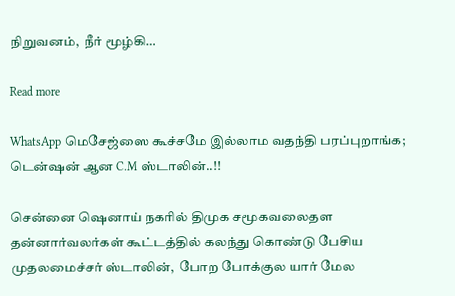நிறுவனம்,  நீர் மூழ்கி…

Read more

WhatsApp மெசேஜ்ஸை கூச்சமே இல்லாம வதந்தி பரப்புறாங்க; டென்ஷன் ஆன C.M ஸ்டாலின்..!!

சென்னை ஷெனாய் நகரில் திமுக சமூகவலைதள தன்னார்வலர்கள் கூட்டத்தில் கலந்து கொண்டு பேசிய முதலமைச்சர் ஸ்டாலின்,  போற போக்குல யார் மேல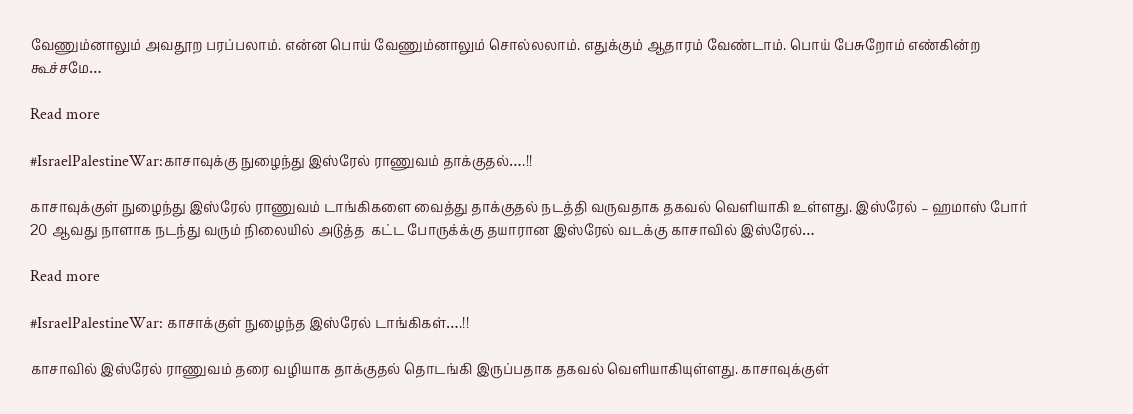வேணும்னாலும் அவதூற பரப்பலாம். என்ன பொய் வேணும்னாலும் சொல்லலாம். எதுக்கும் ஆதாரம் வேண்டாம். பொய் பேசுறோம் எண்கின்ற கூச்சமே…

Read more

#IsraelPalestineWar:காசாவுக்கு நுழைந்து இஸ்ரேல் ராணுவம் தாக்குதல்….!!

காசாவுக்குள் நுழைந்து இஸ்ரேல் ராணுவம் டாங்கிகளை வைத்து தாக்குதல் நடத்தி வருவதாக தகவல் வெளியாகி உள்ளது. இஸ்ரேல் – ஹமாஸ் போர்  20 ஆவது நாளாக நடந்து வரும் நிலையில் அடுத்த  கட்ட போருக்க்கு தயாரான இஸ்ரேல் வடக்கு காசாவில் இஸ்ரேல்…

Read more

#IsraelPalestineWar: காசாக்குள் நுழைந்த இஸ்ரேல் டாங்கிகள்….!!

காசாவில் இஸ்ரேல் ராணுவம் தரை வழியாக தாக்குதல் தொடங்கி இருப்பதாக தகவல் வெளியாகியுள்ளது. காசாவுக்குள்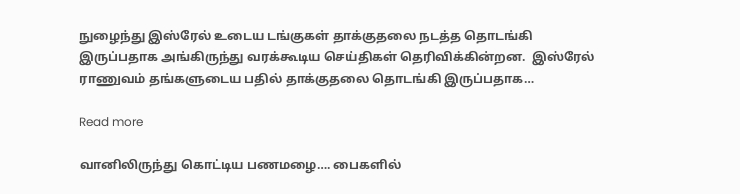நுழைந்து இஸ்ரேல் உடைய டங்குகள் தாக்குதலை நடத்த தொடங்கி இருப்பதாக அங்கிருந்து வரக்கூடிய செய்திகள் தெரிவிக்கின்றன.  இஸ்ரேல் ராணுவம் தங்களுடைய பதில் தாக்குதலை தொடங்கி இருப்பதாக…

Read more

வானிலிருந்து கொட்டிய பணமழை…. பைகளில்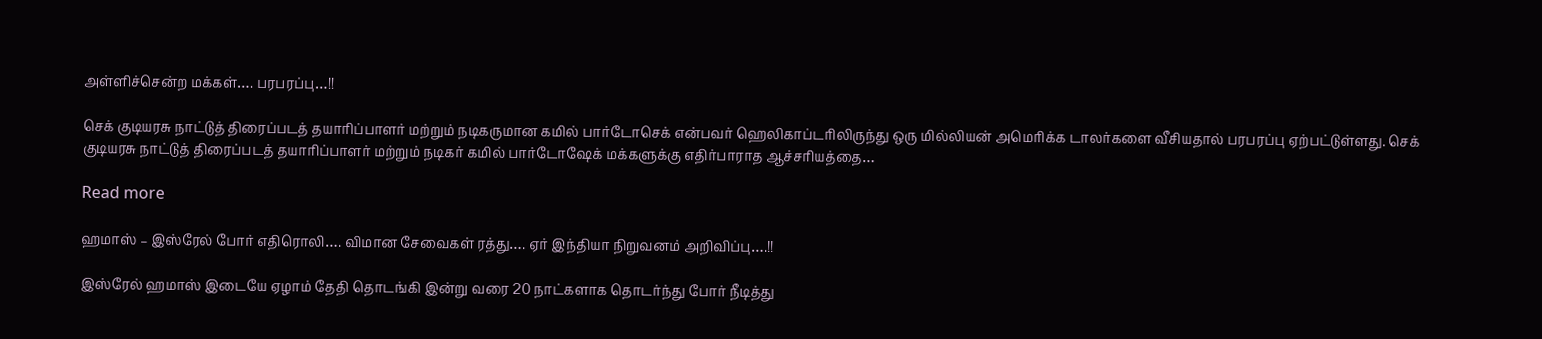அள்ளிச்சென்ற மக்கள்…. பரபரப்பு…!!

செக் குடியரசு நாட்டுத் திரைப்படத் தயாரிப்பாளர் மற்றும் நடிகருமான கமில் பார்டோசெக் என்பவர் ஹெலிகாப்டரிலிருந்து ஒரு மில்லியன் அமெரிக்க டாலர்களை வீசியதால் பரபரப்பு ஏற்பட்டுள்ளது. செக் குடியரசு நாட்டுத் திரைப்படத் தயாரிப்பாளர் மற்றும் நடிகர் கமில் பார்டோஷேக் மக்களுக்கு எதிர்பாராத ஆச்சரியத்தை…

Read more

ஹமாஸ் – இஸ்ரேல் போர் எதிரொலி…. விமான சேவைகள் ரத்து…. ஏர் இந்தியா நிறுவனம் அறிவிப்பு….!!

இஸ்ரேல் ஹமாஸ் இடையே ஏழாம் தேதி தொடங்கி இன்று வரை 20 நாட்களாக தொடர்ந்து போர் நீடித்து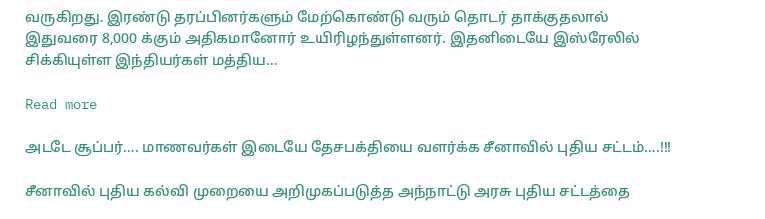வருகிறது. இரண்டு தரப்பினர்களும் மேற்கொண்டு வரும் தொடர் தாக்குதலால் இதுவரை 8,000 க்கும் அதிகமானோர் உயிரிழந்துள்ளனர். இதனிடையே இஸ்ரேலில் சிக்கியுள்ள இந்தியர்கள் மத்திய…

Read more

அடடே சூப்பர்…. மாணவர்கள் இடையே தேசபக்தியை வளர்க்க சீனாவில் புதிய சட்டம்….!!!

சீனாவில் புதிய கல்வி முறையை அறிமுகப்படுத்த அந்நாட்டு அரசு புதிய சட்டத்தை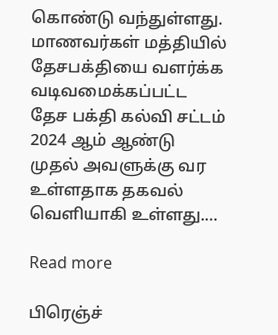கொண்டு வந்துள்ளது. மாணவர்கள் மத்தியில் தேசபக்தியை வளர்க்க வடிவமைக்கப்பட்ட தேச பக்தி கல்வி சட்டம் 2024 ஆம் ஆண்டு முதல் அவளுக்கு வர உள்ளதாக தகவல் வெளியாகி உள்ளது.…

Read more

பிரெஞ்ச்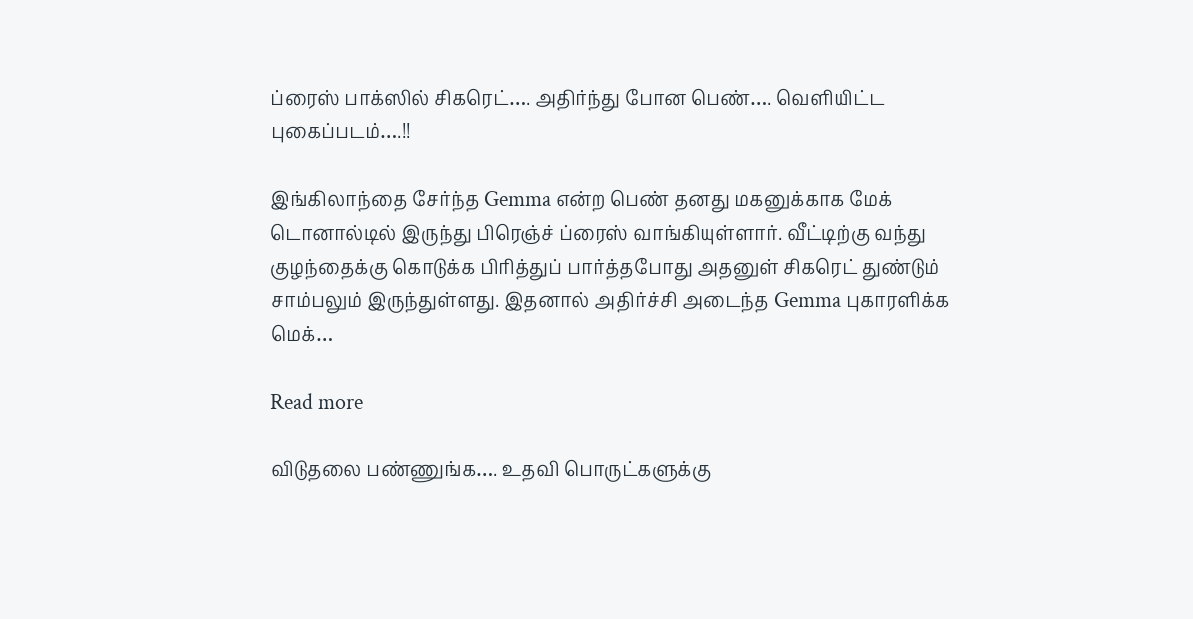ப்ரைஸ் பாக்ஸில் சிகரெட்…. அதிர்ந்து போன பெண்…. வெளியிட்ட புகைப்படம்….!!

இங்கிலாந்தை சேர்ந்த Gemma என்ற பெண் தனது மகனுக்காக மேக் டொனால்டில் இருந்து பிரெஞ்ச் ப்ரைஸ் வாங்கியுள்ளார். வீட்டிற்கு வந்து குழந்தைக்கு கொடுக்க பிரித்துப் பார்த்தபோது அதனுள் சிகரெட் துண்டும் சாம்பலும் இருந்துள்ளது. இதனால் அதிர்ச்சி அடைந்த Gemma புகாரளிக்க மெக்…

Read more

விடுதலை பண்ணுங்க…. உதவி பொருட்களுக்கு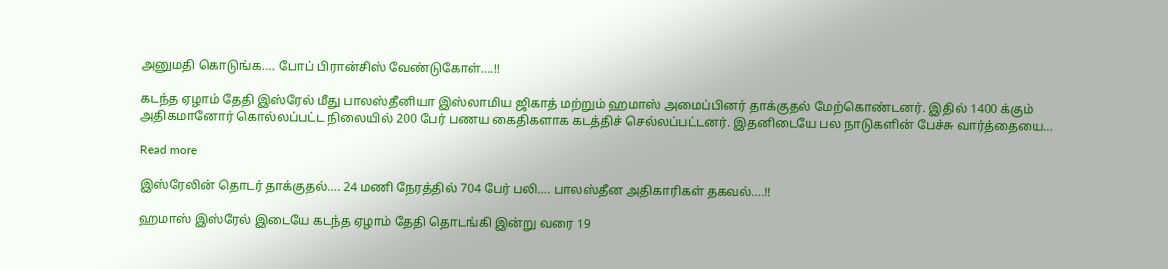அனுமதி கொடுங்க…. போப் பிரான்சிஸ் வேண்டுகோள்….!!

கடந்த ஏழாம் தேதி இஸ்ரேல் மீது பாலஸ்தீனியா இஸ்லாமிய ஜிகாத் மற்றும் ஹமாஸ் அமைப்பினர் தாக்குதல் மேற்கொண்டனர். இதில் 1400 க்கும் அதிகமானோர் கொல்லப்பட்ட நிலையில் 200 பேர் பணய கைதிகளாக கடத்திச் செல்லப்பட்டனர். இதனிடையே பல நாடுகளின் பேச்சு வார்த்தையை…

Read more

இஸ்ரேலின் தொடர் தாக்குதல்…. 24 மணி நேரத்தில் 704 பேர் பலி…. பாலஸ்தீன அதிகாரிகள் தகவல்….!!

ஹமாஸ் இஸ்ரேல் இடையே கடந்த ஏழாம் தேதி தொடங்கி இன்று வரை 19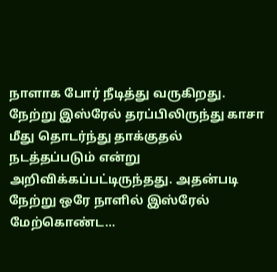நாளாக போர் நீடித்து வருகிறது. நேற்று இஸ்ரேல் தரப்பிலிருந்து காசா மீது தொடர்ந்து தாக்குதல் நடத்தப்படும் என்று அறிவிக்கப்பட்டிருந்தது. அதன்படி நேற்று ஒரே நாளில் இஸ்ரேல் மேற்கொண்ட…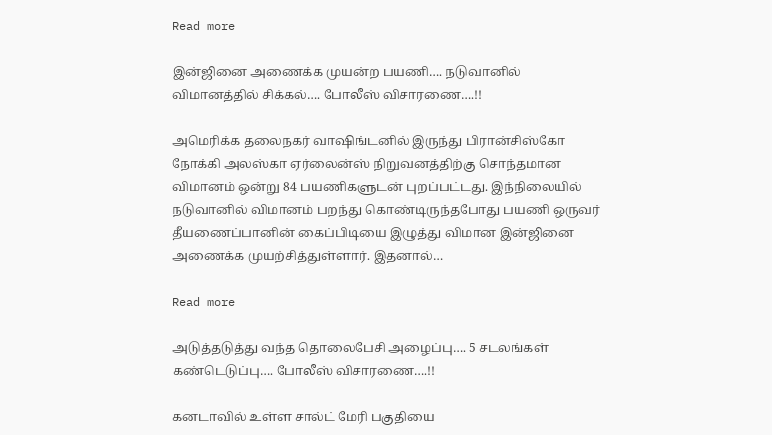Read more

இன்ஜினை அணைக்க முயன்ற பயணி…. நடுவானில் விமானத்தில் சிக்கல்…. போலீஸ் விசாரணை….!!

அமெரிக்க தலைநகர் வாஷிங்டனில் இருந்து பிரான்சிஸ்கோ நோக்கி அலஸ்கா ஏர்லைன்ஸ் நிறுவனத்திற்கு சொந்தமான விமானம் ஒன்று 84 பயணிகளுடன் புறப்பட்டது. இந்நிலையில்  நடுவானில் விமானம் பறந்து கொண்டிருந்தபோது பயணி ஒருவர் தீயணைப்பானின் கைப்பிடியை இழுத்து விமான இன்ஜினை அணைக்க முயற்சித்துள்ளார். இதனால்…

Read more

அடுத்தடுத்து வந்த தொலைபேசி அழைப்பு…. 5 சடலங்கள் கண்டெடுப்பு…. போலீஸ் விசாரணை….!!

கனடாவில் உள்ள சால்ட் மேரி பகுதியை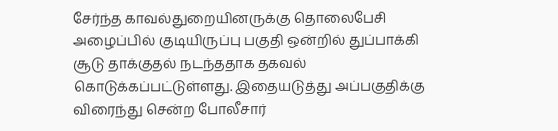சேர்ந்த காவல்துறையினருக்கு தொலைபேசி அழைப்பில் குடியிருப்பு பகுதி ஒன்றில் துப்பாக்கி சூடு தாக்குதல் நடந்ததாக தகவல் கொடுக்கப்பட்டுள்ளது. இதையடுத்து அப்பகுதிக்கு விரைந்து சென்ற போலீசார்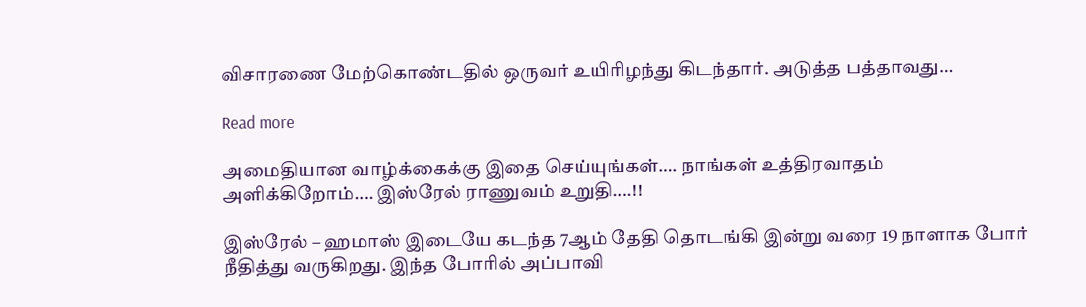விசாரணை மேற்கொண்டதில் ஒருவர் உயிரிழந்து கிடந்தார். அடுத்த பத்தாவது…

Read more

அமைதியான வாழ்க்கைக்கு இதை செய்யுங்கள்…. நாங்கள் உத்திரவாதம் அளிக்கிறோம்…. இஸ்ரேல் ராணுவம் உறுதி….!!

இஸ்ரேல் – ஹமாஸ் இடையே கடந்த 7ஆம் தேதி தொடங்கி இன்று வரை 19 நாளாக போர் நீதித்து வருகிறது. இந்த போரில் அப்பாவி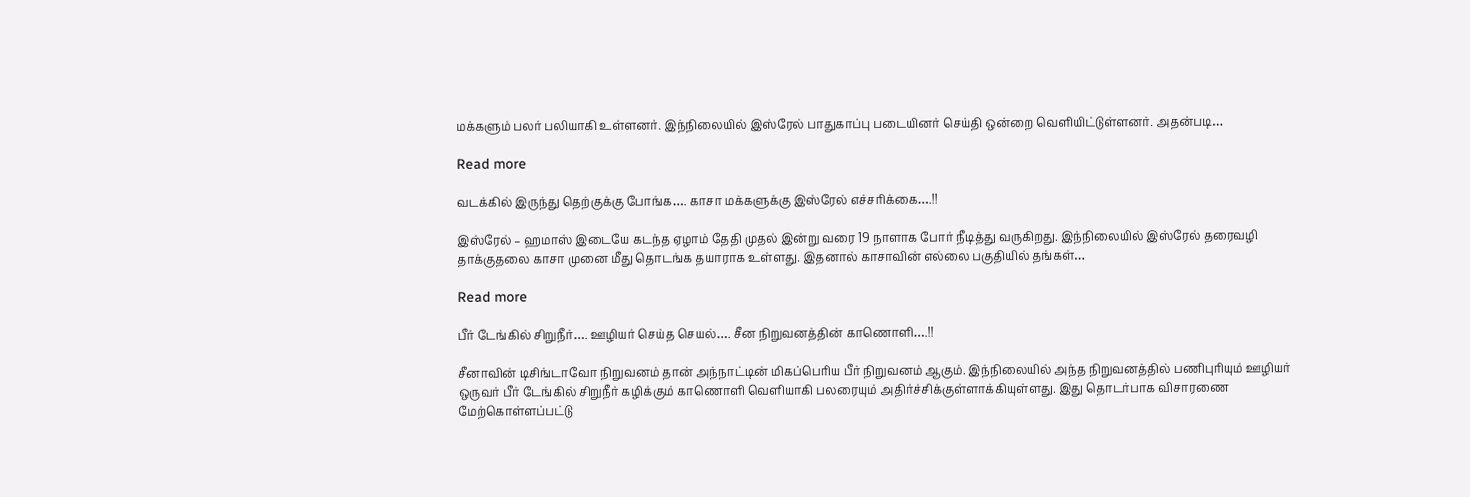மக்களும் பலர் பலியாகி உள்ளனர். இந்நிலையில் இஸ்ரேல் பாதுகாப்பு படையினர் செய்தி ஒன்றை வெளியிட்டுள்ளனர். அதன்படி…

Read more

வடக்கில் இருந்து தெற்குக்கு போங்க…. காசா மக்களுக்கு இஸ்ரேல் எச்சரிக்கை….!!

இஸ்ரேல் – ஹமாஸ் இடையே கடந்த ஏழாம் தேதி முதல் இன்று வரை 19 நாளாக போர் நீடித்து வருகிறது. இந்நிலையில் இஸ்ரேல் தரைவழி தாக்குதலை காசா முனை மீது தொடங்க தயாராக உள்ளது. இதனால் காசாவின் எல்லை பகுதியில் தங்கள்…

Read more

பீர் டேங்கில் சிறுநீர்…. ஊழியர் செய்த செயல்…. சீன நிறுவனத்தின் காணொளி….!!

சீனாவின் டிசிங்டாவோ நிறுவனம் தான் அந்நாட்டின் மிகப்பெரிய பீர் நிறுவனம் ஆகும். இந்நிலையில் அந்த நிறுவனத்தில் பணிபுரியும் ஊழியர் ஒருவர் பீர் டேங்கில் சிறுநீர் கழிக்கும் காணொளி வெளியாகி பலரையும் அதிர்ச்சிக்குள்ளாக்கியுள்ளது. இது தொடர்பாக விசாரணை மேற்கொள்ளப்பட்டு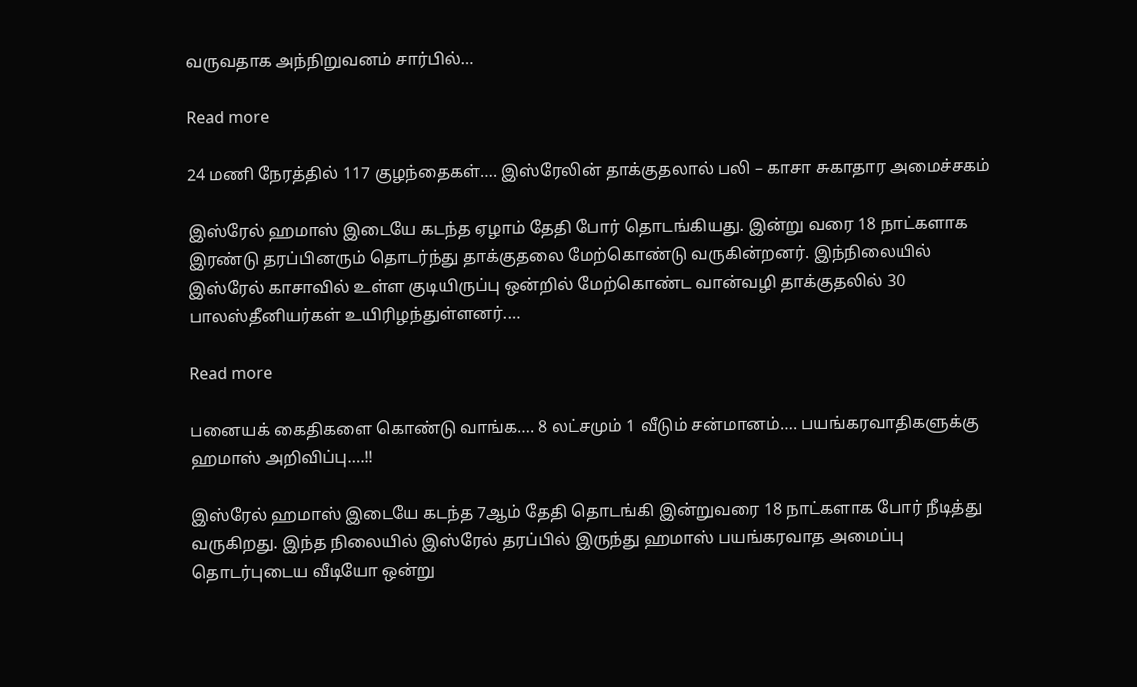வருவதாக அந்நிறுவனம் சார்பில்…

Read more

24 மணி நேரத்தில் 117 குழந்தைகள்…. இஸ்ரேலின் தாக்குதலால் பலி – காசா சுகாதார அமைச்சகம்

இஸ்ரேல் ஹமாஸ் இடையே கடந்த ஏழாம் தேதி போர் தொடங்கியது. இன்று வரை 18 நாட்களாக இரண்டு தரப்பினரும் தொடர்ந்து தாக்குதலை மேற்கொண்டு வருகின்றனர். இந்நிலையில் இஸ்ரேல் காசாவில் உள்ள குடியிருப்பு ஒன்றில் மேற்கொண்ட வான்வழி தாக்குதலில் 30 பாலஸ்தீனியர்கள் உயிரிழந்துள்ளனர்.…

Read more

பனையக் கைதிகளை கொண்டு வாங்க…. 8 லட்சமும் 1 வீடும் சன்மானம்…. பயங்கரவாதிகளுக்கு ஹமாஸ் அறிவிப்பு….!!

இஸ்ரேல் ஹமாஸ் இடையே கடந்த 7ஆம் தேதி தொடங்கி இன்றுவரை 18 நாட்களாக போர் நீடித்து வருகிறது. இந்த நிலையில் இஸ்ரேல் தரப்பில் இருந்து ஹமாஸ் பயங்கரவாத அமைப்பு தொடர்புடைய வீடியோ ஒன்று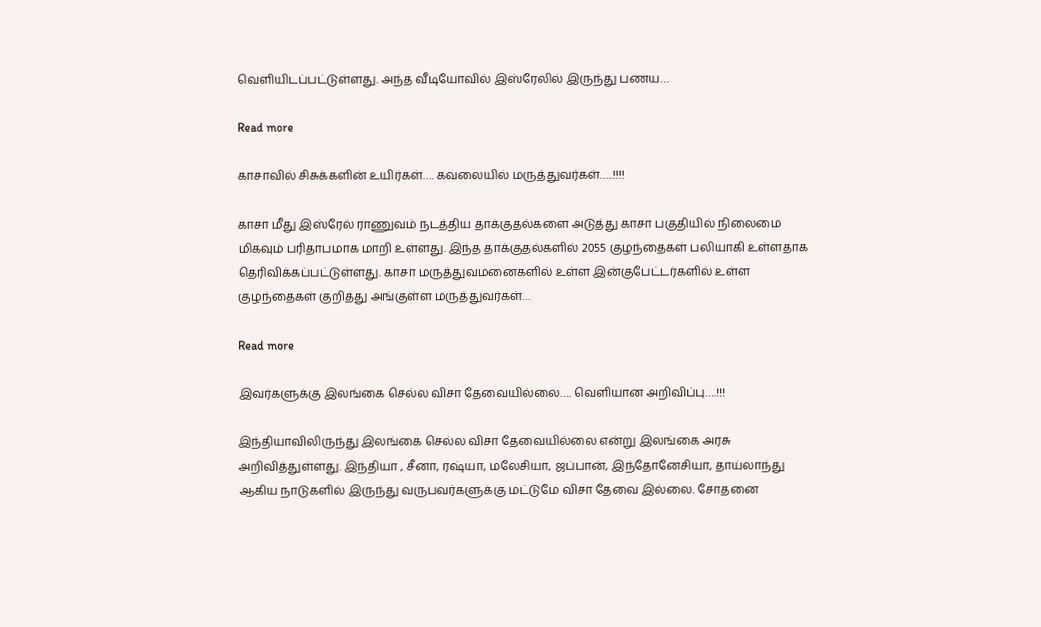வெளியிடப்பட்டுள்ளது. அந்த வீடியோவில் இஸ்ரேலில் இருந்து பணய…

Read more

காசாவில் சிசுக்களின் உயிர்கள்…. கவலையில் மருத்துவர்கள்…..!!!!

காசா மீது இஸ்ரேல் ராணுவம் நடத்திய தாக்குதல்களை அடுத்து காசா பகுதியில் நிலைமை மிகவும் பரிதாபமாக மாறி உள்ளது. இந்த தாக்குதல்களில் 2055 குழந்தைகள் பலியாகி உள்ளதாக தெரிவிக்கப்பட்டுள்ளது. காசா மருத்துவமனைகளில் உள்ள இன்குபேட்டர்களில் உள்ள குழந்தைகள் குறித்து அங்குள்ள மருத்துவர்கள்…

Read more

இவர்களுக்கு இலங்கை செல்ல விசா தேவையில்லை…. வெளியான அறிவிப்பு….!!!

இந்தியாவிலிருந்து இலங்கை செல்ல விசா தேவையில்லை என்று இலங்கை அரசு அறிவித்துள்ளது. இந்தியா , சீனா, ரஷ்யா, மலேசியா, ஜப்பான், இந்தோனேசியா, தாய்லாந்து ஆகிய நாடுகளில் இருந்து வருபவர்களுக்கு மட்டுமே விசா தேவை இல்லை. சோதனை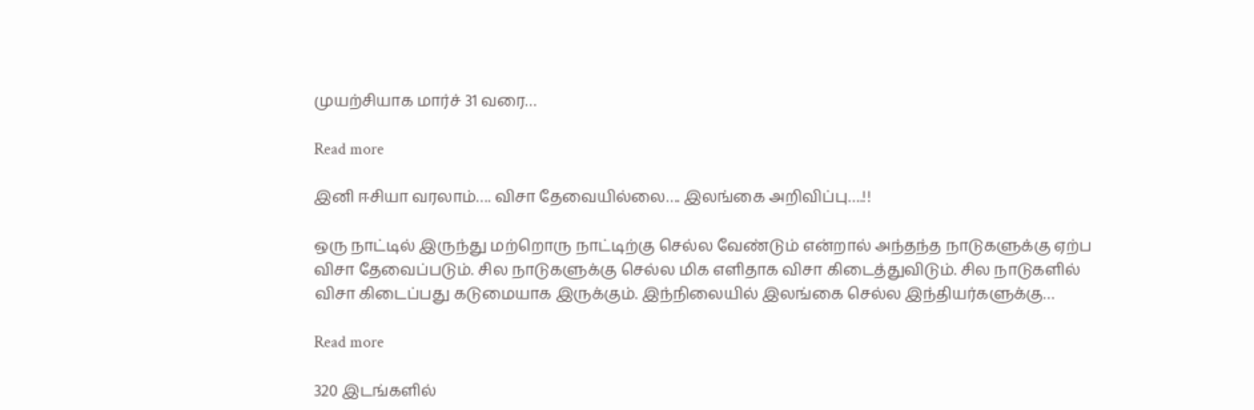முயற்சியாக மார்ச் 31 வரை…

Read more

இனி ஈசியா வரலாம்…. விசா தேவையில்லை…. இலங்கை அறிவிப்பு….!!

ஒரு நாட்டில் இருந்து மற்றொரு நாட்டிற்கு செல்ல வேண்டும் என்றால் அந்தந்த நாடுகளுக்கு ஏற்ப விசா தேவைப்படும். சில நாடுகளுக்கு செல்ல மிக எளிதாக விசா கிடைத்துவிடும். சில நாடுகளில் விசா கிடைப்பது கடுமையாக இருக்கும். இந்நிலையில் இலங்கை செல்ல இந்தியர்களுக்கு…

Read more

320 இடங்களில்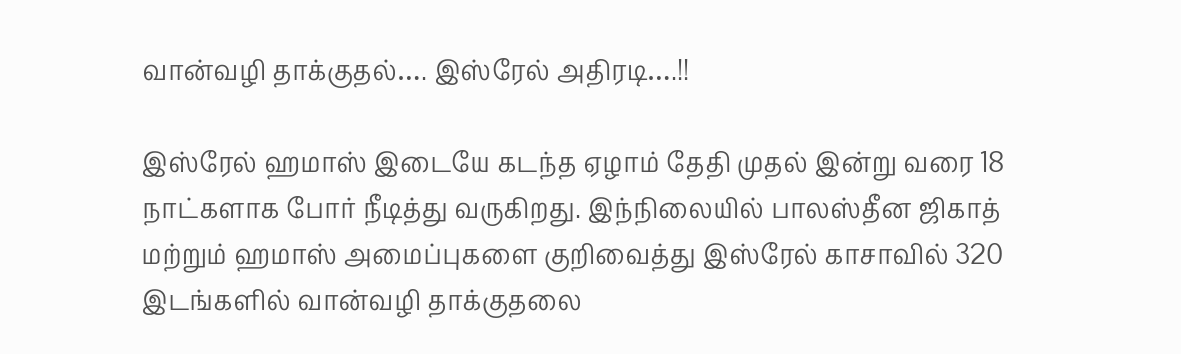வான்வழி தாக்குதல்…. இஸ்ரேல் அதிரடி….!!

இஸ்ரேல் ஹமாஸ் இடையே கடந்த ஏழாம் தேதி முதல் இன்று வரை 18 நாட்களாக போர் நீடித்து வருகிறது. இந்நிலையில் பாலஸ்தீன ஜிகாத் மற்றும் ஹமாஸ் அமைப்புகளை குறிவைத்து இஸ்ரேல் காசாவில் 320 இடங்களில் வான்வழி தாக்குதலை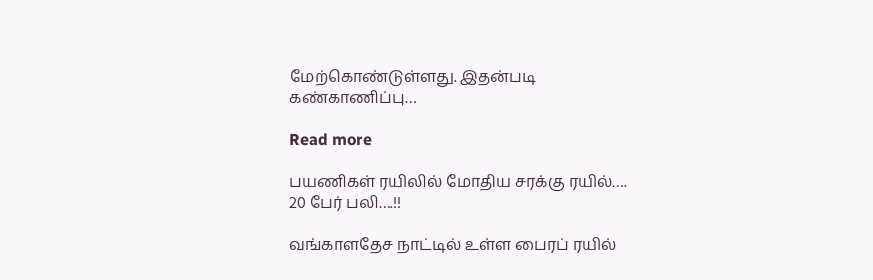மேற்கொண்டுள்ளது. இதன்படி கண்காணிப்பு…

Read more

பயணிகள் ரயிலில் மோதிய சரக்கு ரயில்…. 20 பேர் பலி….!!

வங்காளதேச நாட்டில் உள்ள பைரப் ரயில்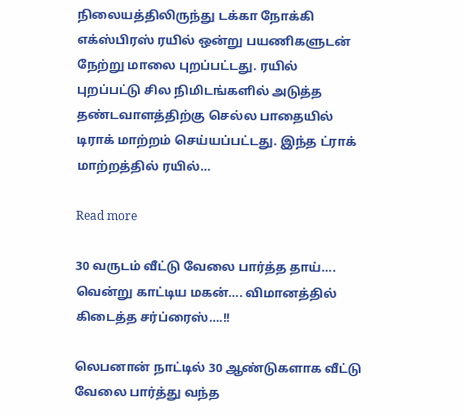நிலையத்திலிருந்து டக்கா நோக்கி எக்ஸ்பிரஸ் ரயில் ஒன்று பயணிகளுடன் நேற்று மாலை புறப்பட்டது. ரயில் புறப்பட்டு சில நிமிடங்களில் அடுத்த தண்டவாளத்திற்கு செல்ல பாதையில் டிராக் மாற்றம் செய்யப்பட்டது. இந்த ட்ராக் மாற்றத்தில் ரயில்…

Read more

30 வருடம் வீட்டு வேலை பார்த்த தாய்…. வென்று காட்டிய மகன்…. விமானத்தில் கிடைத்த சர்ப்ரைஸ்….!!

லெபனான் நாட்டில் 30 ஆண்டுகளாக வீட்டு வேலை பார்த்து வந்த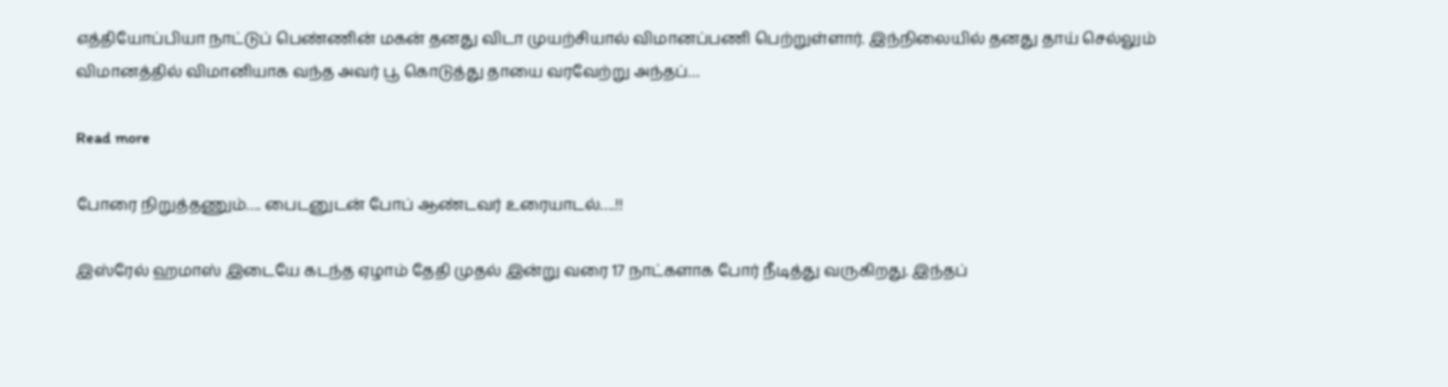எத்தியோப்பியா நாட்டுப் பெண்ணின் மகன் தனது விடா முயற்சியால் விமானப்பணி பெற்றுள்ளார். இந்நிலையில் தனது தாய் செல்லும் விமானத்தில் விமானியாக வந்த அவர் பூ கொடுத்து தாயை வரவேற்று அந்தப்…

Read more

போரை நிறுத்தணும்…. பைடனுடன் போப் ஆண்டவர் உரையாடல்….!!

இஸ்ரேல் ஹமாஸ் இடையே கடந்த ஏழாம் தேதி முதல் இன்று வரை 17 நாட்களாக போர் நீடித்து வருகிறது. இந்தப்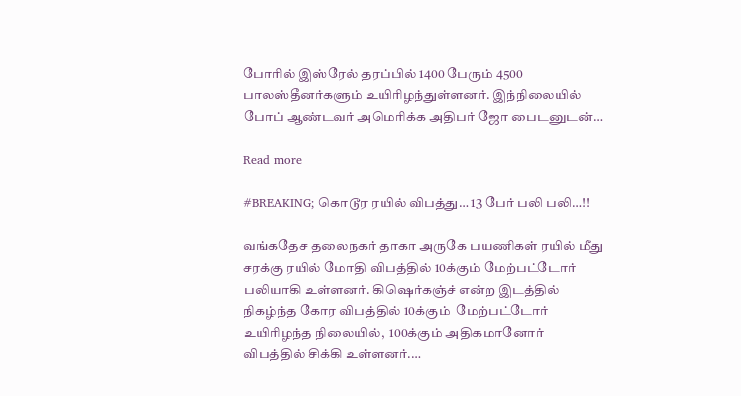போரில் இஸ்ரேல் தரப்பில் 1400 பேரும் 4500 பாலஸ்தீனர்களும் உயிரிழந்துள்ளனர். இந்நிலையில் போப் ஆண்டவர் அமெரிக்க அதிபர் ஜோ பைடனுடன்…

Read more

#BREAKING; கொடூர ரயில் விபத்து… 13 பேர் பலி பலி…!!

வங்கதேச தலைநகர் தாகா அருகே பயணிகள் ரயில் மீது சரக்கு ரயில் மோதி விபத்தில் 10க்கும் மேற்பட்டோர் பலியாகி உள்ளனர். கிஷெர்கஞ்ச் என்ற இடத்தில் நிகழ்ந்த கோர விபத்தில் 10க்கும்  மேற்பட்டோர் உயிரிழந்த நிலையில்,  100க்கும் அதிகமானோர் விபத்தில் சிக்கி உள்ளனர்.…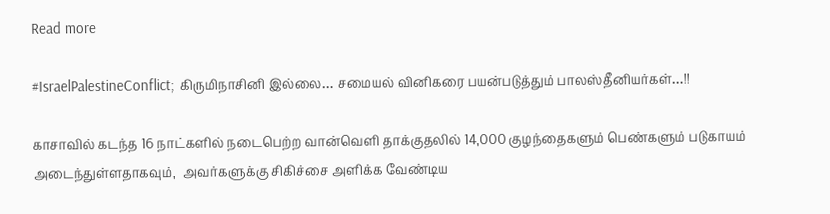Read more

#IsraelPalestineConflict; கிருமிநாசினி இல்லை… சமையல் வினிகரை பயன்படுத்தும் பாலஸ்தீனியர்கள்…!!

காசாவில் கடந்த 16 நாட்களில் நடைபெற்ற வான்வெளி தாக்குதலில் 14,000 குழந்தைகளும் பெண்களும் படுகாயம் அடைந்துள்ளதாகவும்,  அவர்களுக்கு சிகிச்சை அளிக்க வேண்டிய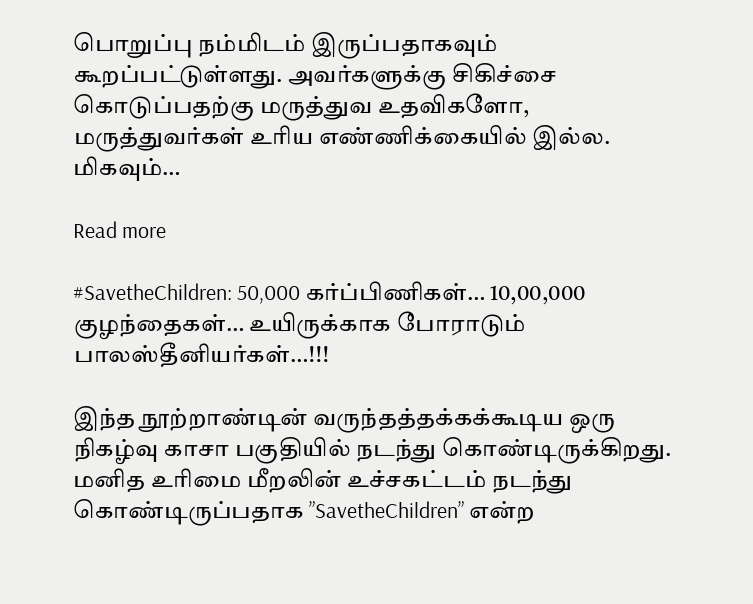பொறுப்பு நம்மிடம் இருப்பதாகவும் கூறப்பட்டுள்ளது. அவர்களுக்கு சிகிச்சை கொடுப்பதற்கு மருத்துவ உதவிகளோ,  மருத்துவர்கள் உரிய எண்ணிக்கையில் இல்ல. மிகவும்…

Read more

#SavetheChildren: 50,000 கர்ப்பிணிகள்… 10,00,000 குழந்தைகள்… உயிருக்காக போராடும் பாலஸ்தீனியர்கள்…!!!

இந்த நூற்றாண்டின் வருந்தத்தக்கக்கூடிய ஒரு நிகழ்வு காசா பகுதியில் நடந்து கொண்டிருக்கிறது.  மனித உரிமை மீறலின் உச்சகட்டம் நடந்து கொண்டிருப்பதாக ”SavetheChildren” என்ற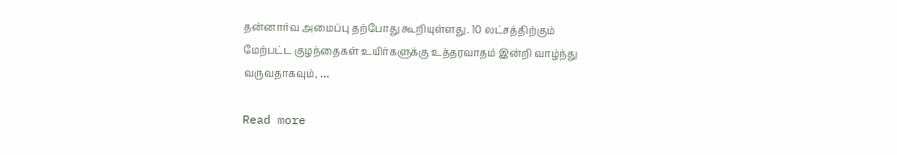தன்னார்வ அமைப்பு தற்போது கூறியுள்ளது. 10 லட்சத்திற்கும் மேற்பட்ட குழந்தைகள் உயிர்களுக்கு உத்தரவாதம் இன்றி வாழ்ந்து வருவதாகவும், …

Read more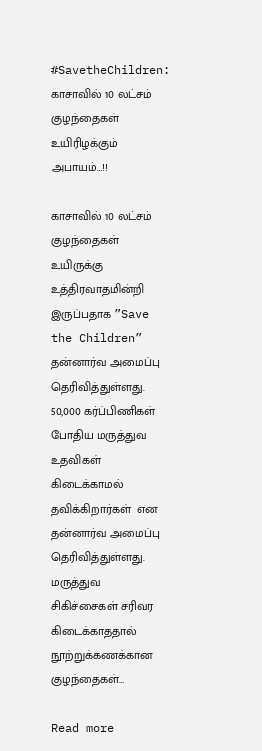#SavetheChildren: காசாவில் 10 லட்சம் குழந்தைகள் உயிரிழக்கும் அபாயம்…!!

காசாவில் 10 லட்சம் குழந்தைகள் உயிருக்கு உத்திரவாதமின்றி இருப்பதாக ”Save the Children” தன்னார்வ அமைப்பு தெரிவித்துள்ளது. 50,000 கர்ப்பிணிகள் போதிய மருத்துவ உதவிகள் கிடைக்காமல் தவிக்கிறார்கள்  என தன்னார்வ அமைப்பு தெரிவித்துள்ளது. மருத்துவ சிகிச்சைகள் சரிவர கிடைக்காததால் நூற்றுக்கணக்கான குழந்தைகள்…

Read more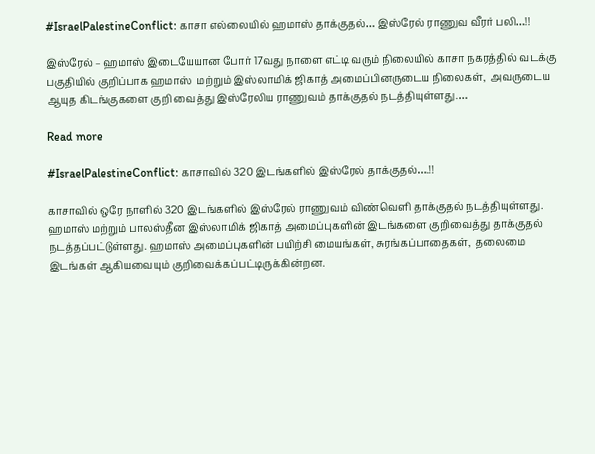#IsraelPalestineConflict: காசா எல்லையில் ஹமாஸ் தாக்குதல்… இஸ்ரேல் ராணுவ வீரர் பலி…!!

இஸ்ரேல் – ஹமாஸ் இடையேயான போர் 17வது நாளை எட்டி வரும் நிலையில் காசா நகரத்தில் வடக்கு பகுதியில் குறிப்பாக ஹமாஸ்  மற்றும் இஸ்லாமிக் ஜிகாத் அமைப்பினருடைய நிலைகள்,  அவருடைய ஆயுத கிடங்குகளை குறி வைத்து இஸ்ரேலிய ராணுவம் தாக்குதல் நடத்தியுள்ளது.…

Read more

#IsraelPalestineConflict: காசாவில் 320 இடங்களில் இஸ்ரேல் தாக்குதல்….!!

காசாவில் ஒரே நாளில் 320 இடங்களில் இஸ்ரேல் ராணுவம் விண்வெளி தாக்குதல் நடத்தியுள்ளது. ஹமாஸ் மற்றும் பாலஸ்தீன இஸ்லாமிக் ஜிகாத் அமைப்புகளின் இடங்களை குறிவைத்து தாக்குதல் நடத்தப்பட்டுள்ளது. ஹமாஸ் அமைப்புகளின் பயிற்சி மையங்கள், சுரங்கப்பாதைகள்,  தலைமை இடங்கள் ஆகியவையும் குறிவைக்கப்பட்டிருக்கின்றன.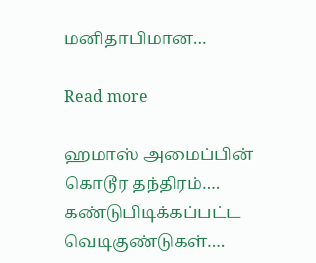மனிதாபிமான…

Read more

ஹமாஸ் அமைப்பின் கொடூர தந்திரம்…. கண்டுபிடிக்கப்பட்ட வெடிகுண்டுகள்….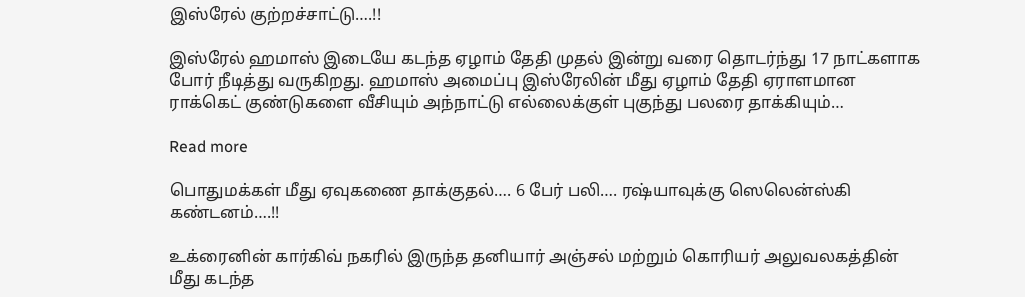இஸ்ரேல் குற்றச்சாட்டு….!!

இஸ்ரேல் ஹமாஸ் இடையே கடந்த ஏழாம் தேதி முதல் இன்று வரை தொடர்ந்து 17 நாட்களாக போர் நீடித்து வருகிறது. ஹமாஸ் அமைப்பு இஸ்ரேலின் மீது ஏழாம் தேதி ஏராளமான ராக்கெட் குண்டுகளை வீசியும் அந்நாட்டு எல்லைக்குள் புகுந்து பலரை தாக்கியும்…

Read more

பொதுமக்கள் மீது ஏவுகணை தாக்குதல்…. 6 பேர் பலி…. ரஷ்யாவுக்கு ஸெலென்ஸ்கி கண்டனம்….!!

உக்ரைனின் கார்கிவ் நகரில் இருந்த தனியார் அஞ்சல் மற்றும் கொரியர் அலுவலகத்தின் மீது கடந்த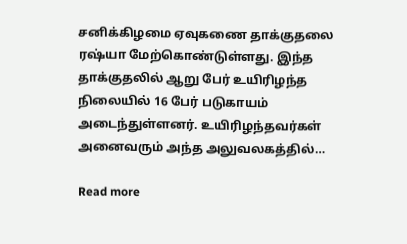சனிக்கிழமை ஏவுகணை தாக்குதலை ரஷ்யா மேற்கொண்டுள்ளது. இந்த தாக்குதலில் ஆறு பேர் உயிரிழந்த நிலையில் 16 பேர் படுகாயம் அடைந்துள்ளனர். உயிரிழந்தவர்கள் அனைவரும் அந்த அலுவலகத்தில்…

Read more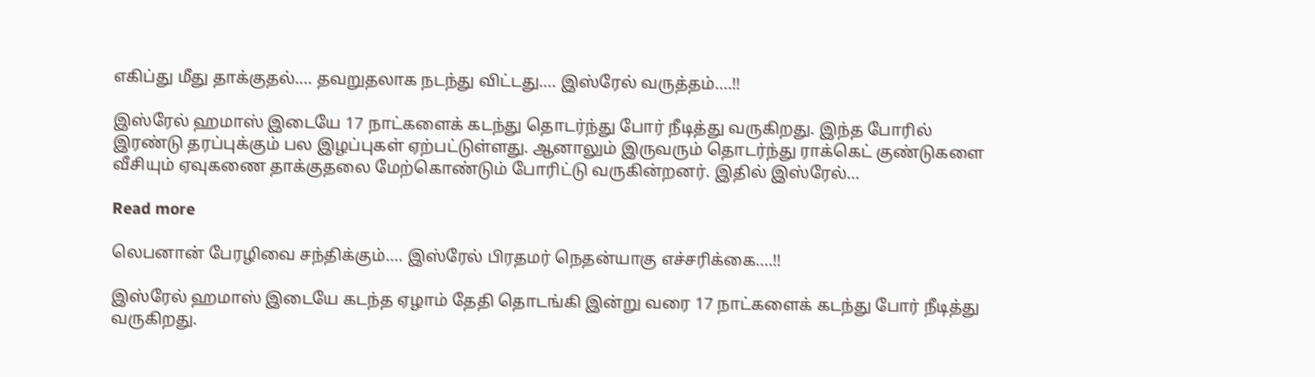எகிப்து மீது தாக்குதல்…. தவறுதலாக நடந்து விட்டது…. இஸ்ரேல் வருத்தம்….!!

இஸ்ரேல் ஹமாஸ் இடையே 17 நாட்களைக் கடந்து தொடர்ந்து போர் நீடித்து வருகிறது. இந்த போரில் இரண்டு தரப்புக்கும் பல இழப்புகள் ஏற்பட்டுள்ளது. ஆனாலும் இருவரும் தொடர்ந்து ராக்கெட் குண்டுகளை வீசியும் ஏவுகணை தாக்குதலை மேற்கொண்டும் போரிட்டு வருகின்றனர். இதில் இஸ்ரேல்…

Read more

லெபனான் பேரழிவை சந்திக்கும்…. இஸ்ரேல் பிரதமர் நெதன்யாகு எச்சரிக்கை….!!

இஸ்ரேல் ஹமாஸ் இடையே கடந்த ஏழாம் தேதி தொடங்கி இன்று வரை 17 நாட்களைக் கடந்து போர் நீடித்து வருகிறது.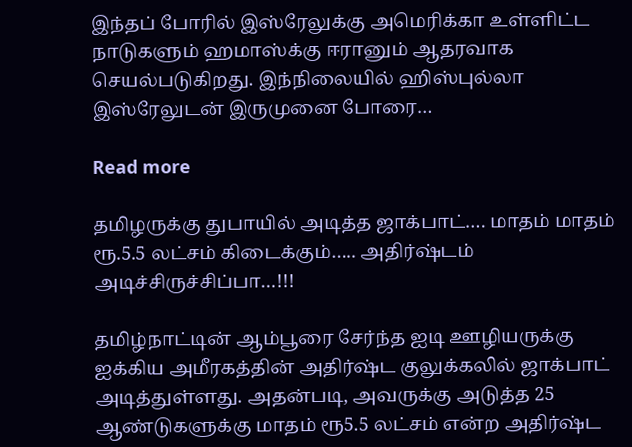இந்தப் போரில் இஸ்ரேலுக்கு அமெரிக்கா உள்ளிட்ட நாடுகளும் ஹமாஸ்க்கு ஈரானும் ஆதரவாக செயல்படுகிறது. இந்நிலையில் ஹிஸ்புல்லா இஸ்ரேலுடன் இருமுனை போரை…

Read more

தமிழருக்கு துபாயில் அடித்த ஜாக்பாட்…. மாதம் மாதம் ரூ.5.5 லட்சம் கிடைக்கும்….. அதிர்ஷ்டம் அடிச்சிருச்சிப்பா…!!!

தமிழ்நாட்டின் ஆம்பூரை சேர்ந்த ஐடி ஊழியருக்கு ஐக்கிய அமீரகத்தின் அதிர்ஷ்ட குலுக்கலில் ஜாக்பாட் அடித்துள்ளது. அதன்படி, அவருக்கு அடுத்த 25 ஆண்டுகளுக்கு மாதம் ரூ5.5 லட்சம் என்ற அதிர்ஷ்ட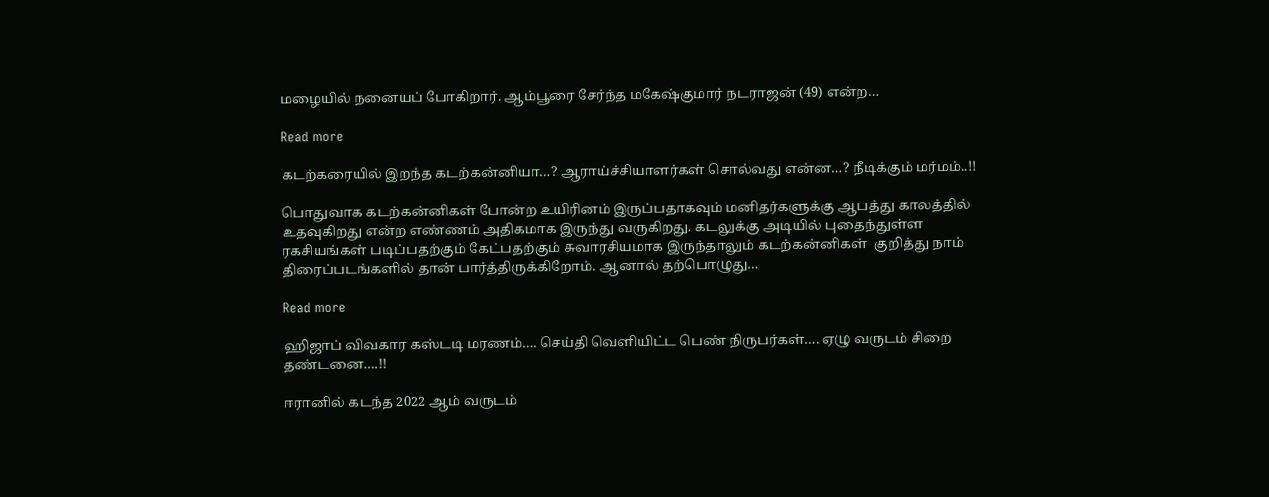மழையில் நனையப் போகிறார். ஆம்பூரை சேர்ந்த மகேஷ்குமார் நடராஜன் (49) என்ற…

Read more

கடற்கரையில் இறந்த கடற்கன்னியா…? ஆராய்ச்சியாளர்கள் சொல்வது என்ன…? நீடிக்கும் மர்மம்..!!

பொதுவாக கடற்கன்னிகள் போன்ற உயிரினம் இருப்பதாகவும் மனிதர்களுக்கு ஆபத்து காலத்தில் உதவுகிறது என்ற எண்ணம் அதிகமாக இருந்து வருகிறது. கடலுக்கு அடியில் புதைந்துள்ள ரகசியங்கள் படிப்பதற்கும் கேட்பதற்கும் சுவாரசியமாக இருந்தாலும் கடற்கன்னிகள்  குறித்து நாம் திரைப்படங்களில் தான் பார்த்திருக்கிறோம். ஆனால் தற்பொழுது…

Read more

ஹிஜாப் விவகார கஸ்டடி மரணம்…. செய்தி வெளியிட்ட பெண் நிருபர்கள்…. ஏழு வருடம் சிறை தண்டனை….!!

ஈரானில் கடந்த 2022 ஆம் வருடம்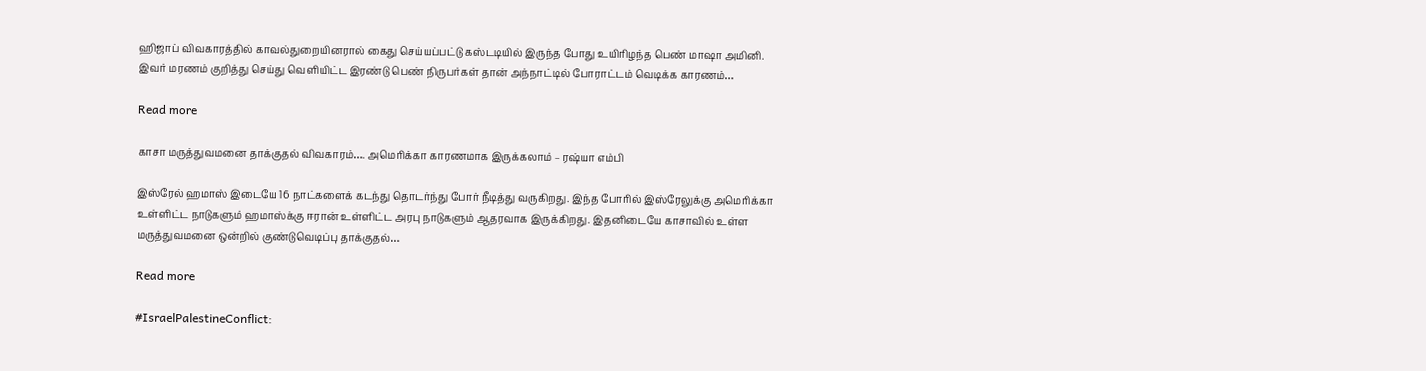ஹிஜாப் விவகாரத்தில் காவல்துறையினரால் கைது செய்யப்பட்டு கஸ்டடியில் இருந்த போது உயிரிழந்த பெண் மாஷா அமினி. இவர் மரணம் குறித்து செய்து வெளியிட்ட இரண்டு பெண் நிருபர்கள் தான் அந்நாட்டில் போராட்டம் வெடிக்க காரணம்…

Read more

காசா மருத்துவமனை தாக்குதல் விவகாரம்…. அமெரிக்கா காரணமாக இருக்கலாம் – ரஷ்யா எம்பி

இஸ்ரேல் ஹமாஸ் இடையே 16 நாட்களைக் கடந்து தொடர்ந்து போர் நீடித்து வருகிறது. இந்த போரில் இஸ்ரேலுக்கு அமெரிக்கா உள்ளிட்ட நாடுகளும் ஹமாஸ்க்கு ஈரான் உள்ளிட்ட அரபு நாடுகளும் ஆதரவாக இருக்கிறது. இதனிடையே காசாவில் உள்ள மருத்துவமனை ஒன்றில் குண்டுவெடிப்பு தாக்குதல்…

Read more

#IsraelPalestineConflict: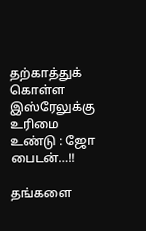தற்காத்துக் கொள்ள இஸ்ரேலுக்கு உரிமை உண்டு : ஜோ பைடன்…!!

தங்களை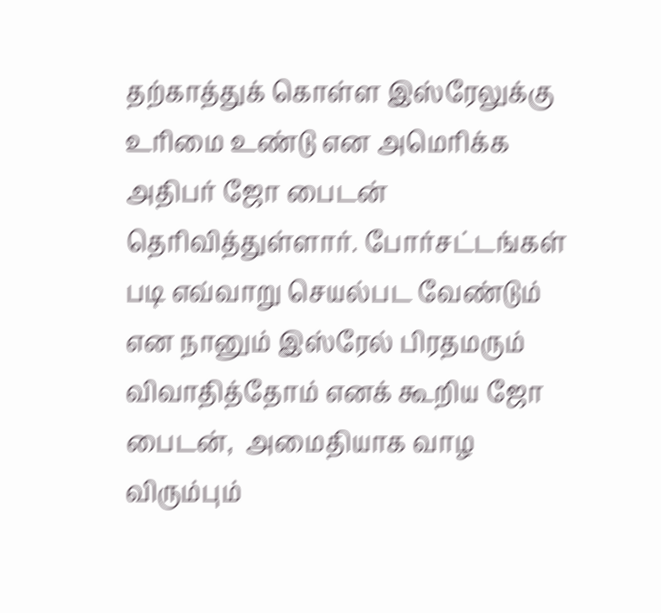தற்காத்துக் கொள்ள இஸ்ரேலுக்கு உரிமை உண்டு என அமெரிக்க அதிபர் ஜோ பைடன்  தெரிவித்துள்ளார். போர்சட்டங்கள் படி எவ்வாறு செயல்பட வேண்டும் என நானும் இஸ்ரேல் பிரதமரும் விவாதித்தோம் எனக் கூறிய ஜோ பைடன்,  அமைதியாக வாழ விரும்பும்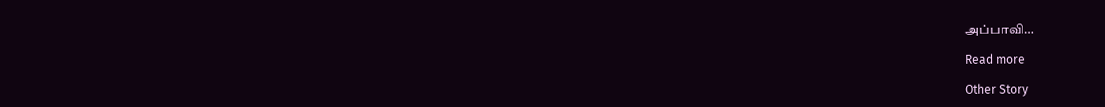அப்பாவி…

Read more

Other Story